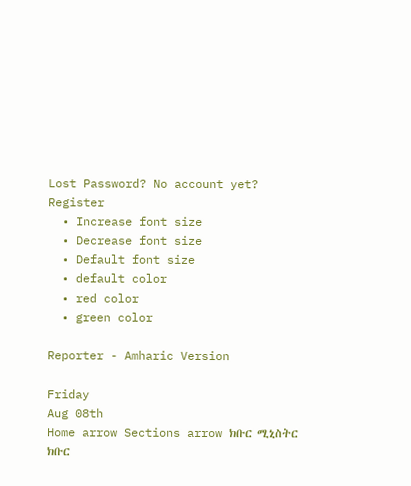Lost Password? No account yet? Register
  • Increase font size
  • Decrease font size
  • Default font size
  • default color
  • red color
  • green color

Reporter - Amharic Version

Friday
Aug 08th
Home arrow Sections arrow ክቡር ሚኒስትር
ክቡር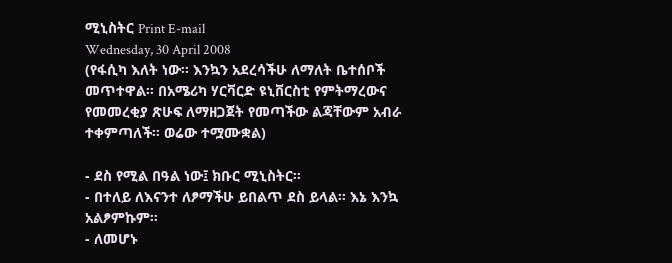ሚኒስትር Print E-mail
Wednesday, 30 April 2008
(የፋሲካ እለት ነው፡፡ እንኳን አደረሳችሁ ለማለት ቤተሰቦች መጥተዋል፡፡ በአሜሪካ ሃርቫርድ ዩኒቨርስቲ የምትማረውና የመመረቂያ ጽሁፍ ለማዘጋጀት የመጣችው ልጃቸውም አብራ ተቀምጣለች፡፡ ወሬው ተሟሙቋል)

- ደስ የሚል በዓል ነው፤ ክቡር ሚኒስትር፡፡
- በተለይ ለእናንተ ለፆማችሁ ይበልጥ ደስ ይላል፡፡ እኔ እንኳ አልፆምኩም፡፡
- ለመሆኑ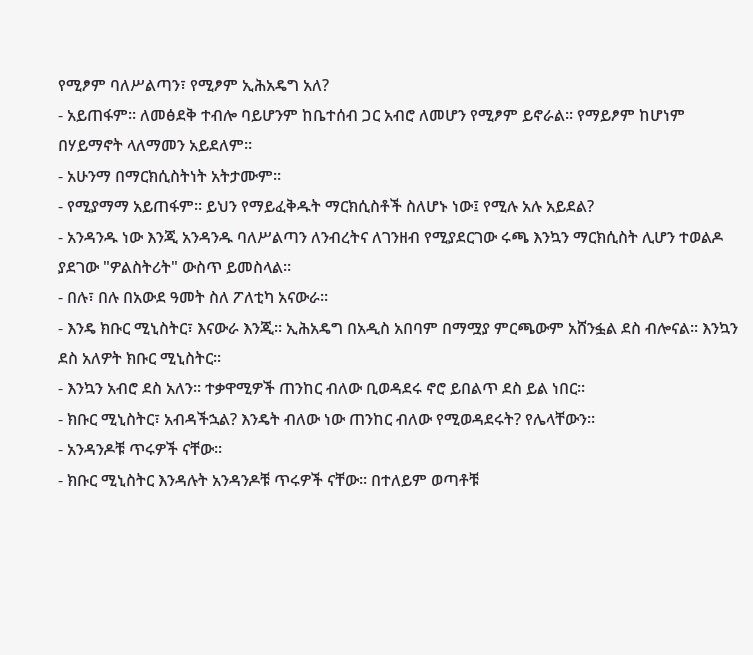የሚፆም ባለሥልጣን፣ የሚፆም ኢሕአዴግ አለ?
- አይጠፋም፡፡ ለመፅደቅ ተብሎ ባይሆንም ከቤተሰብ ጋር አብሮ ለመሆን የሚፆም ይኖራል፡፡ የማይፆም ከሆነም በሃይማኖት ላለማመን አይደለም፡፡
- አሁንማ በማርክሲስትነት አትታሙም፡፡
- የሚያማማ አይጠፋም፡፡ ይህን የማይፈቅዱት ማርክሲስቶች ስለሆኑ ነው፤ የሚሉ አሉ አይደል?
- አንዳንዱ ነው እንጂ አንዳንዱ ባለሥልጣን ለንብረትና ለገንዘብ የሚያደርገው ሩጫ እንኳን ማርክሲስት ሊሆን ተወልዶ ያደገው "ዎልስትሪት" ውስጥ ይመስላል፡፡
- በሉ፣ በሉ በአውደ ዓመት ስለ ፖለቲካ አናውራ፡፡
- እንዴ ክቡር ሚኒስትር፣ እናውራ እንጂ፡፡ ኢሕአዴግ በአዲስ አበባም በማሟያ ምርጫውም አሸንፏል ደስ ብሎናል፡፡ እንኳን ደስ አለዎት ክቡር ሚኒስትር፡፡
- እንኳን አብሮ ደስ አለን፡፡ ተቃዋሚዎች ጠንከር ብለው ቢወዳደሩ ኖሮ ይበልጥ ደስ ይል ነበር፡፡
- ክቡር ሚኒስትር፣ አብዳችኋል? እንዴት ብለው ነው ጠንከር ብለው የሚወዳደሩት? የሌላቸውን፡፡
- አንዳንዶቹ ጥሩዎች ናቸው፡፡
- ክቡር ሚኒስትር እንዳሉት አንዳንዶቹ ጥሩዎች ናቸው፡፡ በተለይም ወጣቶቹ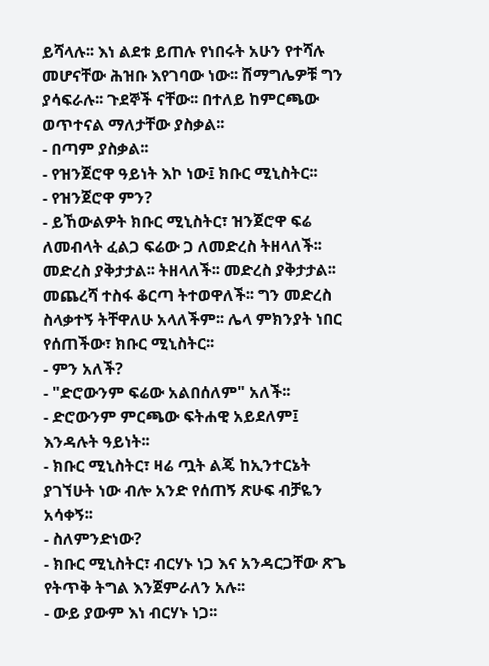ይሻላሉ፡፡ እነ ልደቱ ይጠሉ የነበሩት አሁን የተሻሉ መሆናቸው ሕዝቡ እየገባው ነው፡፡ ሽማግሌዎቹ ግን ያሳፍራሉ፡፡ ጉደኞች ናቸው፡፡ በተለይ ከምርጫው ወጥተናል ማለታቸው ያስቃል፡፡
- በጣም ያስቃል፡፡
- የዝንጀሮዋ ዓይነት እኮ ነው፤ ክቡር ሚኒስትር፡፡
- የዝንጀሮዋ ምን?
- ይኸውልዎት ክቡር ሚኒስትር፣ ዝንጀሮዋ ፍሬ ለመብላት ፈልጋ ፍሬው ጋ ለመድረስ ትዘላለች፡፡ መድረስ ያቅታታል፡፡ ትዘላለች፡፡ መድረስ ያቅታታል፡፡ መጨረሻ ተስፋ ቆርጣ ትተወዋለች፡፡ ግን መድረስ ስላቃተኝ ትቸዋለሁ አላለችም፡፡ ሌላ ምክንያት ነበር የሰጠችው፣ ክቡር ሚኒስትር፡፡
- ምን አለች?
- "ድሮውንም ፍሬው አልበሰለም" አለች፡፡
- ድሮውንም ምርጫው ፍትሐዊ አይደለም፤ እንዳሉት ዓይነት፡፡
- ክቡር ሚኒስትር፣ ዛሬ ጧት ልጄ ከኢንተርኔት ያገኘሁት ነው ብሎ አንድ የሰጠኝ ጽሁፍ ብቻዬን አሳቀኝ፡፡
- ስለምንድነው?
- ክቡር ሚኒስትር፣ ብርሃኑ ነጋ እና አንዳርጋቸው ጽጌ የትጥቅ ትግል እንጀምራለን አሉ፡፡
- ውይ ያውም እነ ብርሃኑ ነጋ፡፡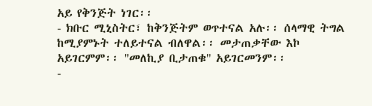አይ የቅንጅት ነገር፡፡
- ክቡር ሚኒስትር፣ ከቅንጅትም ወጥተናል አሉ፡፡ ሰላማዊ ትግል ከሚያምኑት ተለይተናል ብለዋል፡፡ መታጠቃቸው እኮ አይገርምም፡፡ "መለኪያ ቢታጠቁ" አይገርመንም፡፡
-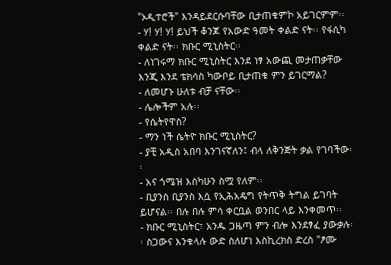"ኦዲተሮች" እንዳይደርሱባቸው ቢታጠቁምኮ አይገርምም፡፡
- ሃ! ሃ! ሃ! ይህች ቆንጆ የአውድ ዓመት ቀልድ ናት፡፡ የፋሲካ ቀልድ ናት፡፡ ክቡር ሚኒስትር፡፡
- ለነገሩማ ክቡር ሚኒስትር እንደ ነፃ አውጪ መታጠቃቸው እንጂ እንደ ቴክሳስ ካውቦይ ቢታጠቁ ምን ይገርማል?
- ለመሆኑ ሁለቱ ብቻ ናቸው፡፡
- ሌሎችም አሉ፡፡
- የሴትየዋስ?
- ማን ነች ሴትዮ ክቡር ሚኒስትር?
- ያቺ አዲስ አበባ እንገናኛለን፤ ብላ ለቅንጅት ቃል የገባችው፡፡
- አና ጎሜዝ እስካሁን ስሟ የለም፡፡
- ቢያንስ ቢያንስ እሷ የኢሕአዴግ የትጥቅ ትግል ይገባት ይሆናል፡፡ በሉ በሉ ምሳ ቀርቧል ወንበር ላይ እንቀመጥ፡፡
- ክቡር ሚኒስትር፣ አንዱ ጋዜጣ ምን ብሎ እንደፃፈ ያውቃሉ፡፡ ስጋውና እንቁላሉ ውድ ስለሆነ እስኪረክስ ድረስ "ፆሙ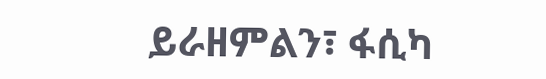ይራዘምልን፣ ፋሲካ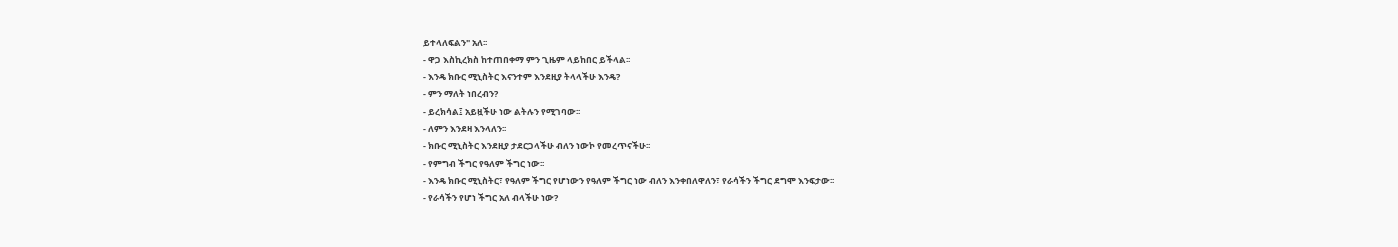ይተላለፍልን" አለ፡፡
- ዋጋ እስኪረክስ ከተጠበቀማ ምን ጊዜም ላይከበር ይችላል፡፡
- እንዴ ክቡር ሚኒስትር እናንተም እንደዚያ ትላላችሁ እንዴ?
- ምን ማለት ነበረብን?
- ይረክሳል፤ አይዟችሁ ነው ልትሉን የሚገባው፡፡
- ለምን እንደዛ እንላለን፡፡
- ክቡር ሚኒስትር እንደዚያ ታደርጋላችሁ ብለን ነውኮ የመረጥናችሁ፡፡
- የምግብ ችግር የዓለም ችግር ነው፡፡
- እንዴ ክቡር ሚኒስትር፣ የዓለም ችግር የሆነውን የዓለም ችግር ነው ብለን እንቀበለዋለን፣ የራሳችን ችግር ደግሞ እንፍታው፡፡
- የራሳችን የሆነ ችግር አለ ብላችሁ ነው?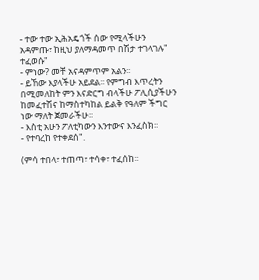- ተው ተው ኢሕአዴጎች ሰው የሚላችሁን አዳምጡ፣ ከዚህ ያለማዳመጥ በሽታ ተገላገሉ" ተፈወሱ"
- ምነው? መቸ አናዳምጥም አልን፡፡
- ይኸው እያላችሁ አይደል፡፡ የምግብ እጥረትን በሚመለከት ምን እናድርግ ብላችሁ ፖሊሲያችሁን ከመፈተሽና ከማስተካከል ይልቅ የዓለም ችግር ነው ማለት ጀመራችሁ፡፡
- እስቲ አሁን ፖለቲካውን እንተውና እንፈስክ፡፡
- የተባረከ የተቀደሰ".

(ምሳ ተበላ፣ ተጠጣ፣ ተሳቀ፣ ተፈሰከ፡፡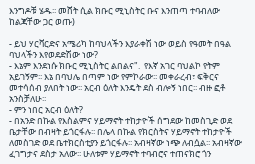እንግዶቹ ሄዱ፡፡ መሸት ሲል ክቡር ሚኒስትር ቡና እንጠጣ ተባብለው ከልጃቸው ጋር ወጡ)

- ይህ ሃርቫርድና አሜሪካ ከባህላችን እያራቀሽ ነው ወይስ የዓመት በዓል ባህላችን እየወደድሽው ነው?
- እኔም እንደነሱ ክቡር ሚኒስትር ልበልና".  የእኛ አገር ባህልኮ የትም አይገኝም፡፡ እኔ በባህሌ በጣም ነው የምኮራው፡፡ መቀራረብ፣ ፍቅርና መተሳሰብ ያለበት ነው፡፡ አርብ ዕለት እንዴት ደስ ብሎኝ ነበር፡፡ ብዙ ፎቶ አንስቻለሁ፡፡
- ምን ነበር አርብ ዕለት?
- በአንድ በኩል የእስልምና ሃይማኖት ተከታዮች ሰግደው ከመስጊድ ወደ ቤታቸው በብዛት ይጎርፋሉ፡፡ በሌላ በኩል የክርስትና ሃይማኖት ተከታዮች ለመስገድ ወደ ቤተክርስቲያን ይጎርፋሉ፡፡ አብዛኛው ነጭ ለብሷል፡፡ አብዛኛው ፈገግታና ደስታ አለው፡፡ ሁለቱም ሃይማኖት ተባብሮና ተጠናክሮ ጎን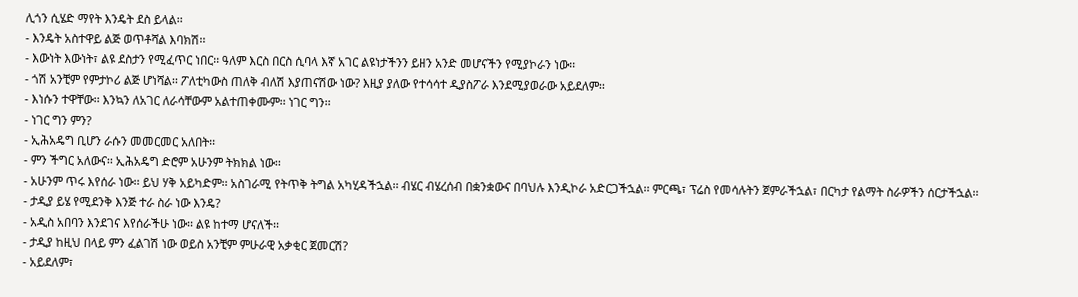ሊጎን ሲሄድ ማየት እንዴት ደስ ይላል፡፡
- እንዴት አስተዋይ ልጅ ወጥቶሻል እባክሽ፡፡
- እውነት እውነት፣ ልዩ ደስታን የሚፈጥር ነበር፡፡ ዓለም እርስ በርስ ሲባላ እኛ አገር ልዩነታችንን ይዘን አንድ መሆናችን የሚያኮራን ነው፡፡
- ጎሽ አንቺም የምታኮሪ ልጅ ሆነሻል፡፡ ፖለቲካውስ ጠለቅ ብለሽ እያጠናሽው ነው? እዚያ ያለው የተሳሳተ ዲያስፖራ እንደሚያወራው አይደለም፡፡
- እነሱን ተዋቸው፡፡ እንኳን ለአገር ለራሳቸውም አልተጠቀሙም፡፡ ነገር ግን፡፡
- ነገር ግን ምን?
- ኢሕአዴግ ቢሆን ራሱን መመርመር አለበት፡፡
- ምን ችግር አለውና፡፡ ኢሕአዴግ ድሮም አሁንም ትክክል ነው፡፡
- አሁንም ጥሩ እየሰራ ነው፡፡ ይህ ሃቅ አይካድም፡፡ አስገራሚ የትጥቅ ትግል አካሂዳችኋል፡፡ ብሄር ብሄረሰብ በቋንቋውና በባህሉ እንዲኮራ አድርጋችኋል፡፡ ምርጫ፣ ፕሬስ የመሳሉትን ጀምራችኋል፣ በርካታ የልማት ስራዎችን ሰርታችኋል፡፡
- ታዲያ ይሄ የሚደንቅ እንጅ ተራ ስራ ነው እንዴ?
- አዲስ አበባን እንደገና እየሰራችሁ ነው፡፡ ልዩ ከተማ ሆናለች፡፡
- ታዲያ ከዚህ በላይ ምን ፈልገሽ ነው ወይስ አንቺም ምሁራዊ አቃቂር ጀመርሽ?
- አይደለም፣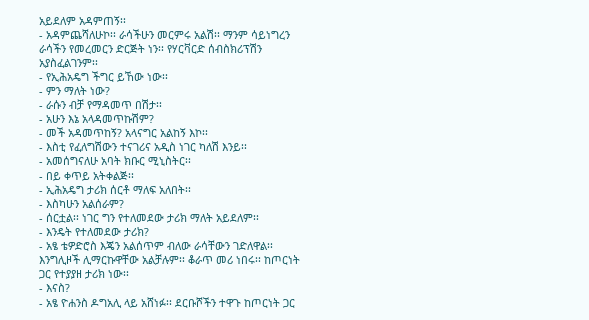አይደለም አዳምጠኝ፡፡
- አዳምጨሻለሁኮ፡፡ ራሳችሁን መርምሩ አልሽ፡፡ ማንም ሳይነግረን ራሳችን የመረመርን ድርጅት ነን፡፡ የሃርቫርድ ሰብስክሪፕሽን አያስፈልገንም፡፡
- የኢሕአዴግ ችግር ይኸው ነው፡፡
- ምን ማለት ነው?
- ራሱን ብቻ የማዳመጥ በሽታ፡፡
- አሁን እኔ አላዳመጥኩሽም?
- መች አዳመጥከኝ? አላናግር አልከኝ እኮ፡፡
- እስቲ የፈለግሽውን ተናገሪና አዲስ ነገር ካለሽ እንይ፡፡
- አመሰግናለሁ አባት ክቡር ሚኒስትር፡፡
- በይ ቀጥይ አትቀልጅ፡፡
- ኢሕአዴግ ታሪክ ሰርቶ ማለፍ አለበት፡፡
- እስካሁን አልሰራም?
- ሰርቷል፡፡ ነገር ግን የተለመደው ታሪክ ማለት አይደለም፡፡
- እንዴት የተለመደው ታሪክ?
- አፄ ቴዎድሮስ እጄን አልሰጥም ብለው ራሳቸውን ገድለዋል፡፡ እንግሊዞች ሊማርኩዋቸው አልቻሉም፡፡ ቆራጥ መሪ ነበሩ፡፡ ከጦርነት ጋር የተያያዘ ታሪክ ነው፡፡
- እናስ?
- አፄ ዮሐንስ ዶግአሊ ላይ አሸነፉ፡፡ ደርቡሾችን ተዋጉ ከጦርነት ጋር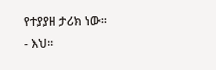የተያያዘ ታሪክ ነው፡፡
- እህ፡፡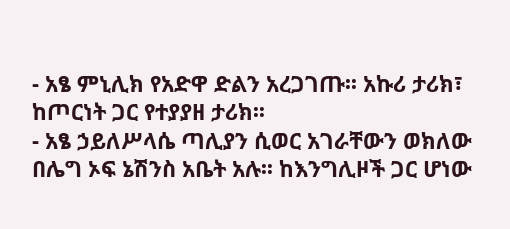- አፄ ምኒሊክ የአድዋ ድልን አረጋገጡ፡፡ አኩሪ ታሪክ፣ ከጦርነት ጋር የተያያዘ ታሪክ፡፡
- አፄ ኃይለሥላሴ ጣሊያን ሲወር አገራቸውን ወክለው በሌግ ኦፍ ኔሽንስ አቤት አሉ፡፡ ከእንግሊዞች ጋር ሆነው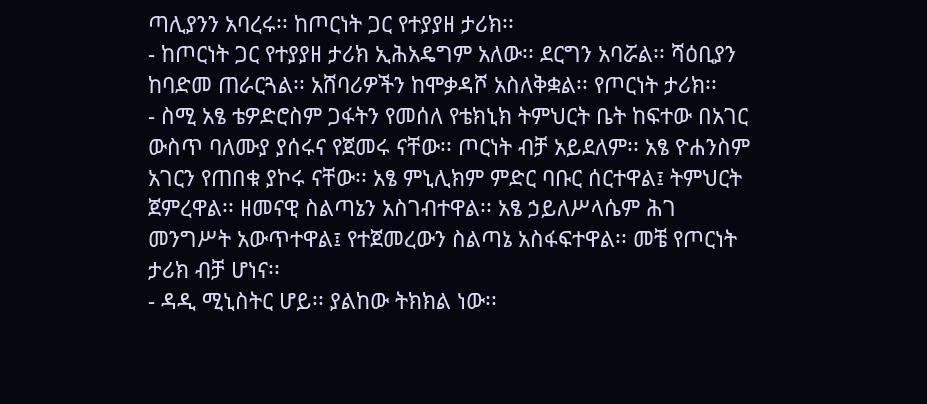ጣሊያንን አባረሩ፡፡ ከጦርነት ጋር የተያያዘ ታሪክ፡፡
- ከጦርነት ጋር የተያያዘ ታሪክ ኢሕአዴግም አለው፡፡ ደርግን አባሯል፡፡ ሻዕቢያን ከባድመ ጠራርጓል፡፡ አሸባሪዎችን ከሞቃዳሾ አስለቅቋል፡፡ የጦርነት ታሪክ፡፡
- ስሚ አፄ ቴዎድሮስም ጋፋትን የመሰለ የቴክኒክ ትምህርት ቤት ከፍተው በአገር ውስጥ ባለሙያ ያሰሩና የጀመሩ ናቸው፡፡ ጦርነት ብቻ አይደለም፡፡ አፄ ዮሐንስም አገርን የጠበቁ ያኮሩ ናቸው፡፡ አፄ ምኒሊክም ምድር ባቡር ሰርተዋል፤ ትምህርት ጀምረዋል፡፡ ዘመናዊ ስልጣኔን አስገብተዋል፡፡ አፄ ኃይለሥላሴም ሕገ መንግሥት አውጥተዋል፤ የተጀመረውን ስልጣኔ አስፋፍተዋል፡፡ መቼ የጦርነት ታሪክ ብቻ ሆነና፡፡
- ዳዲ ሚኒስትር ሆይ፡፡ ያልከው ትክክል ነው፡፡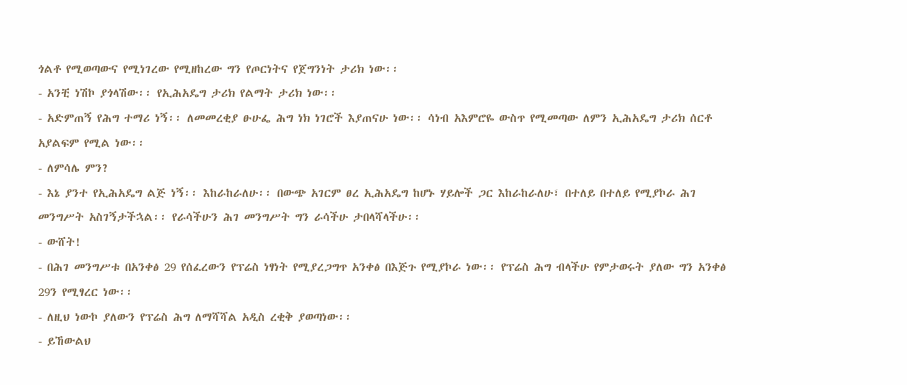ጎልቶ የሚወጣውና የሚነገረው የሚዘከረው ግን የጦርነትና የጀግንነት ታሪክ ነው፡፡
- አንቺ ነሽኮ ያጎላሽው፡፡ የኢሕአዴግ ታሪክ የልማት ታሪክ ነው፡፡
- አድምጠኝ የሕግ ተማሪ ነኝ፡፡ ለመመረቂያ ፁሁፌ ሕግ ነክ ነገሮች እያጠናሁ ነው፡፡ ሳነብ አእምሮዬ ውስጥ የሚመጣው ለምን ኢሕአዴግ ታሪክ ሰርቶ አያልፍም የሚል ነው፡፡
- ለምሳሌ ምን?
- እኔ ያንተ የኢሕአዴግ ልጅ ነኝ፡፡ እከራከራለሁ፡፡ በውጭ አገርም ፀረ ኢሕአዴግ ከሆኑ ሃይሎች ጋር እከራከራለሁ፣ በተለይ በተለይ የሚያኮራ ሕገ መንግሥት አስገኝታችኋል፡፡ የራሳችሁን ሕገ መንግሥት ግን ራሳችሁ ታበላሻላችሁ፡፡
- ውሸት!
- በሕገ መንግሥቱ በአንቀፅ 29 የሰፈረውን የፕሬስ ነፃነት የሚያረጋግጥ አንቀፅ በእጅጉ የሚያኮራ ነው፡፡ የፕሬስ ሕግ ብላችሁ የምታወሩት ያለው ግን አንቀፅ 29ን የሚፃረር ነው፡፡
- ለዚህ ነውኮ ያለውን የፕሬስ ሕግ ለማሻሻል አዲስ ረቂቅ ያወጣነው፡፡
- ይኸውልህ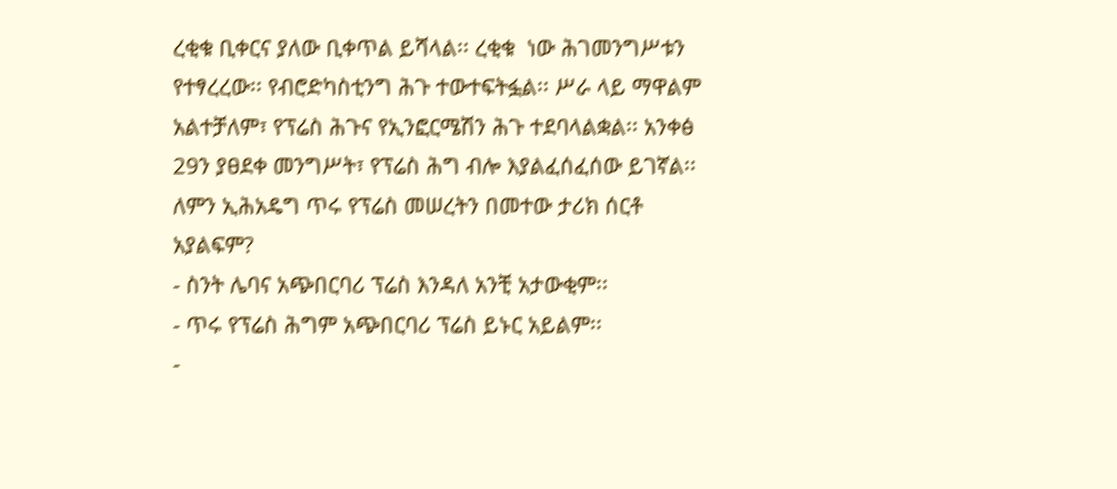ረቂቁ ቢቀርና ያለው ቢቀጥል ይሻላል፡፡ ረቂቁ  ነው ሕገመንግሥቱን የተፃረረው፡፡ የብሮድካስቲንግ ሕጉ ተውተፍትፏል፡፡ ሥራ ላይ ማዋልም አልተቻለም፣ የፕሬስ ሕጉና የኢንፎርሜሽን ሕጉ ተደባላልቋል፡፡ አንቀፅ 29ን ያፀደቀ መንግሥት፣ የፕሬስ ሕግ ብሎ እያልፈሰፈሰው ይገኛል፡፡ ለምን ኢሕአዴግ ጥሩ የፕሬስ መሠረትን በመተው ታሪክ ሰርቶ አያልፍም?
- ስንት ሌባና አጭበርባሪ ፕሬስ እንዳለ አንቺ አታውቂም፡፡
- ጥሩ የፕሬስ ሕግም አጭበርባሪ ፕሬስ ይኑር አይልም፡፡
-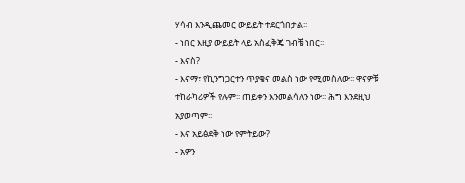ሃሳብ እንዲጨመር ውይይት ተደርጎበታል፡፡
- ነበር እዚያ ውይይት ላይ አስፈቅጄ ገብቼ ነበር፡፡
- እናስ?
- እናማ፣ የኪንግጋርተን ጥያቄና መልስ ነው የሚመስለው፡፡ ዋናዎቹ ተከራካሪዎች የሉም፡፡ ጠይቀን እንመልሳለን ነው፡፡ ሕግ እንደዚህ አያወጣም፡፡
- እና አይፅደቅ ነው የምትይው?
- አዎን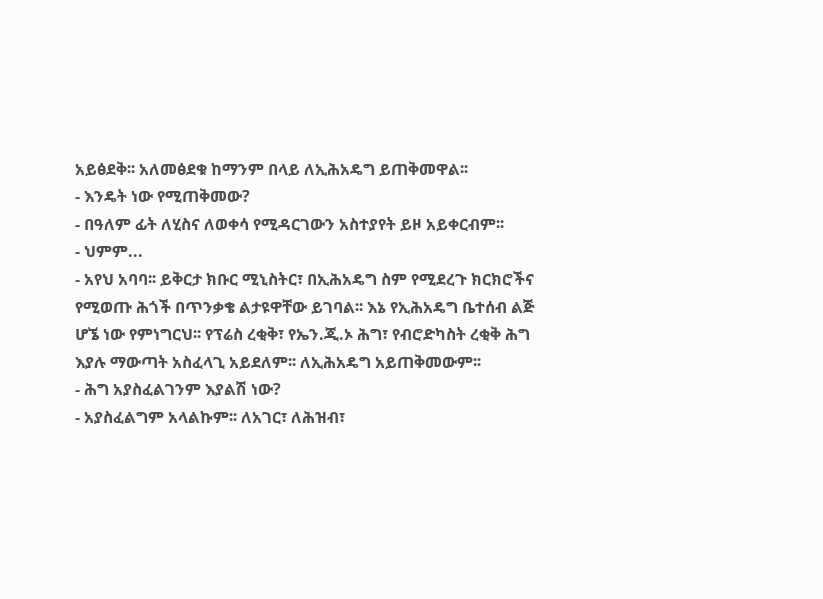አይፅደቅ፡፡ አለመፅደቁ ከማንም በላይ ለኢሕአዴግ ይጠቅመዋል፡፡
- እንዴት ነው የሚጠቅመው?
- በዓለም ፊት ለሂስና ለወቀሳ የሚዳርገውን አስተያየት ይዞ አይቀርብም፡፡
- ህምም...
- አየህ አባባ፡፡ ይቅርታ ክቡር ሚኒስትር፣ በኢሕአዴግ ስም የሚደረጉ ክርክሮችና የሚወጡ ሕጎች በጥንቃቄ ልታዩዋቸው ይገባል፡፡ እኔ የኢሕአዴግ ቤተሰብ ልጅ ሆኜ ነው የምነግርህ፡፡ የፕሬስ ረቂቅ፣ የኤን.ጂ.ኦ ሕግ፣ የብሮድካስት ረቂቅ ሕግ እያሉ ማውጣት አስፈላጊ አይደለም፡፡ ለኢሕአዴግ አይጠቅመውም፡፡
- ሕግ አያስፈልገንም እያልሽ ነው?
- አያስፈልግም አላልኩም፡፡ ለአገር፣ ለሕዝብ፣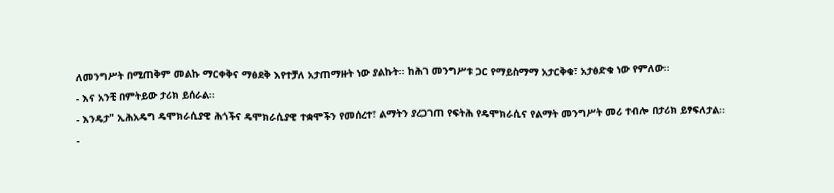ለመንግሥት በሚጠቅም መልኩ ማርቀቅና ማፅደቅ እየተቻለ አታጠማዙት ነው ያልኩት፡፡ ከሕገ መንግሥቱ ጋር የማይስማማ አታርቅቁ፣ አታፅድቁ ነው የምለው፡፡
- እና አንቺ በምትይው ታሪክ ይሰራል፡፡
- እንዴታ" ኢሕአዴግ ዴሞክራሲያዊ ሕጎችና ዴሞክራሲያዊ ተቋሞችን የመሰረተ፣ ልማትን ያረጋገጠ የፍትሕ የዴሞክራሲና የልማት መንግሥት መሪ ተብሎ በታሪክ ይፃፍለታል፡፡
-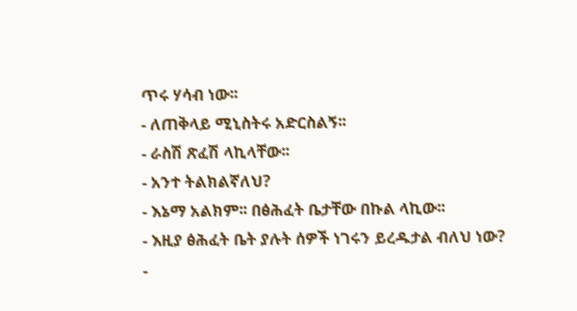ጥሩ ሃሳብ ነው፡፡
- ለጠቅላይ ሚኒስትሩ አድርስልኝ፡፡
- ራስሽ ጽፈሽ ላኪላቸው፡፡
- አንተ ትልክልኛለህ?
- እኔማ አልክም፡፡ በፅሕፈት ቤታቸው በኩል ላኪው፡፡
- እዚያ ፅሕፈት ቤት ያሉት ሰዎች ነገሩን ይረዱታል ብለህ ነው?
-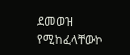ደመወዝ የሚከፈላቸውኮ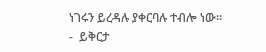ነገሩን ይረዳሉ ያቀርባሉ ተብሎ ነው፡፡
-  ይቅርታ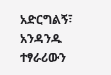አድርግልኝ፣ አንዳንዱ ተፃራሪውን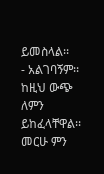ይመስላል፡፡
- አልገባኝም፡፡ ከዚህ ውጭ ለምን ይከፈላቸዋል፡፡ መርሁ ምን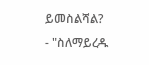ይመስልሻል?
- "ስለማይረዱ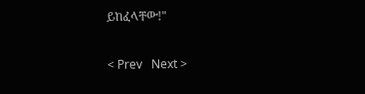ይከፈላቸው!"

< Prev   Next >